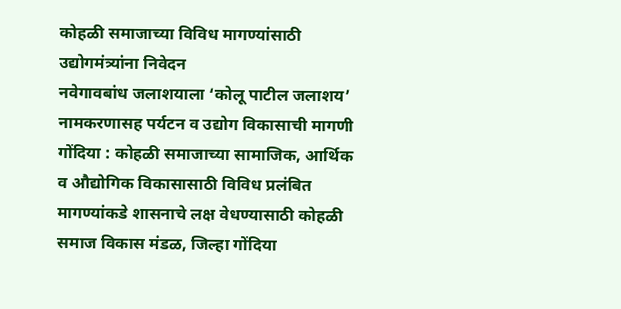कोहळी समाजाच्या विविध मागण्यांसाठी उद्योगमंत्र्यांना निवेदन
नवेगावबांध जलाशयाला ‘कोलू पाटील जलाशय’ नामकरणासह पर्यटन व उद्योग विकासाची मागणी
गोंदिया : कोहळी समाजाच्या सामाजिक, आर्थिक व औद्योगिक विकासासाठी विविध प्रलंबित मागण्यांकडे शासनाचे लक्ष वेधण्यासाठी कोहळी समाज विकास मंडळ, जिल्हा गोंदिया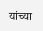यांच्या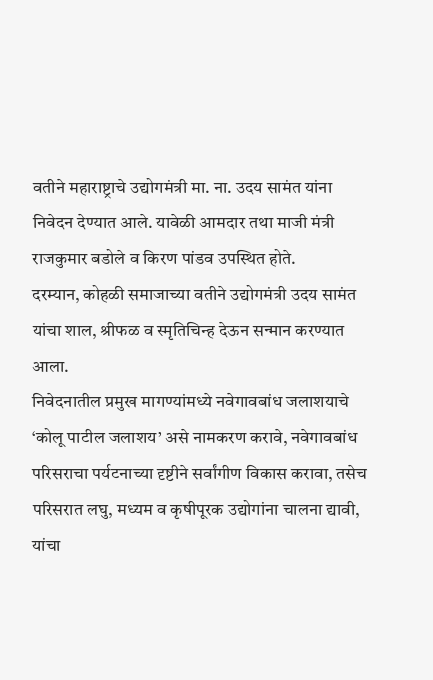वतीने महाराष्ट्राचे उद्योगमंत्री मा. ना. उदय सामंत यांना निवेदन देण्यात आले. यावेळी आमदार तथा माजी मंत्री राजकुमार बडोले व किरण पांडव उपस्थित होते.
दरम्यान, कोहळी समाजाच्या वतीने उद्योगमंत्री उदय सामंत यांचा शाल, श्रीफळ व स्मृतिचिन्ह देऊन सन्मान करण्यात आला.
निवेदनातील प्रमुख मागण्यांमध्ये नवेगावबांध जलाशयाचे ‘कोलू पाटील जलाशय’ असे नामकरण करावे, नवेगावबांध परिसराचा पर्यटनाच्या दृष्टीने सर्वांगीण विकास करावा, तसेच परिसरात लघु, मध्यम व कृषीपूरक उद्योगांना चालना द्यावी, यांचा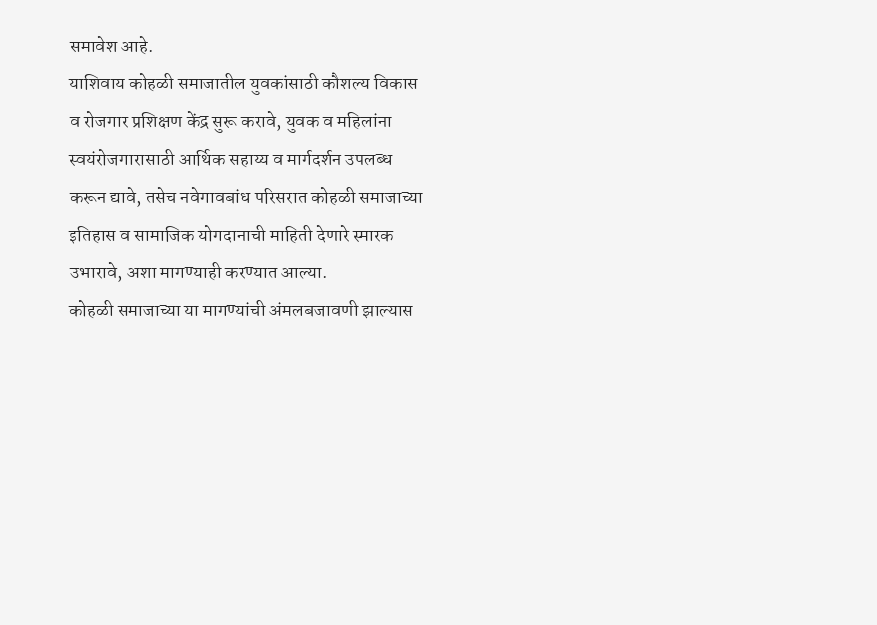समावेश आहे.
याशिवाय कोहळी समाजातील युवकांसाठी कौशल्य विकास व रोजगार प्रशिक्षण केंद्र सुरू करावे, युवक व महिलांना स्वयंरोजगारासाठी आर्थिक सहाय्य व मार्गदर्शन उपलब्ध करून द्यावे, तसेच नवेगावबांध परिसरात कोहळी समाजाच्या इतिहास व सामाजिक योगदानाची माहिती देणारे स्मारक उभारावे, अशा मागण्याही करण्यात आल्या.
कोहळी समाजाच्या या मागण्यांची अंमलबजावणी झाल्यास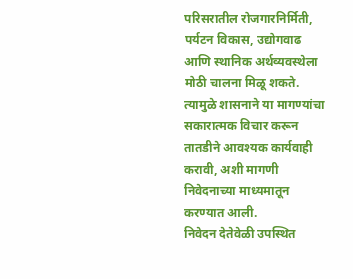परिसरातील रोजगारनिर्मिती, पर्यटन विकास, उद्योगवाढ आणि स्थानिक अर्थव्यवस्थेला मोठी चालना मिळू शकते. त्यामुळे शासनाने या मागण्यांचा सकारात्मक विचार करून तातडीने आवश्यक कार्यवाही करावी, अशी मागणी निवेदनाच्या माध्यमातून करण्यात आली.
निवेदन देतेवेळी उपस्थित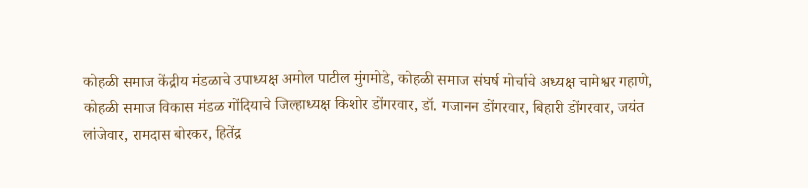कोहळी समाज केंद्रीय मंडळाचे उपाध्यक्ष अमोल पाटील मुंगमोडे, कोहळी समाज संघर्ष मोर्चाचे अध्यक्ष चामेश्वर गहाणे, कोहळी समाज विकास मंडळ गोंदियाचे जिल्हाध्यक्ष किशोर डोंगरवार, डॉ. गजानन डोंगरवार, बिहारी डोंगरवार, जयंत लांजेवार, रामदास बोरकर, हितेंद्र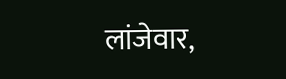लांजेवार,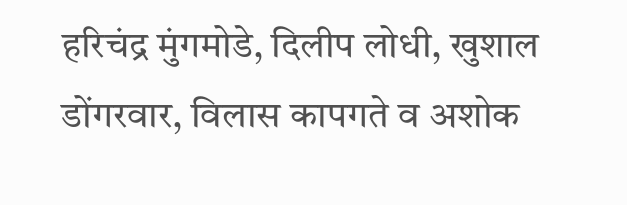हरिचंद्र मुंगमोडे, दिलीप लोधी, खुशाल डोंगरवार, विलास कापगते व अशोक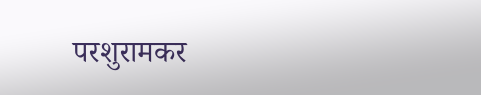परशुरामकर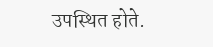उपस्थित होते.